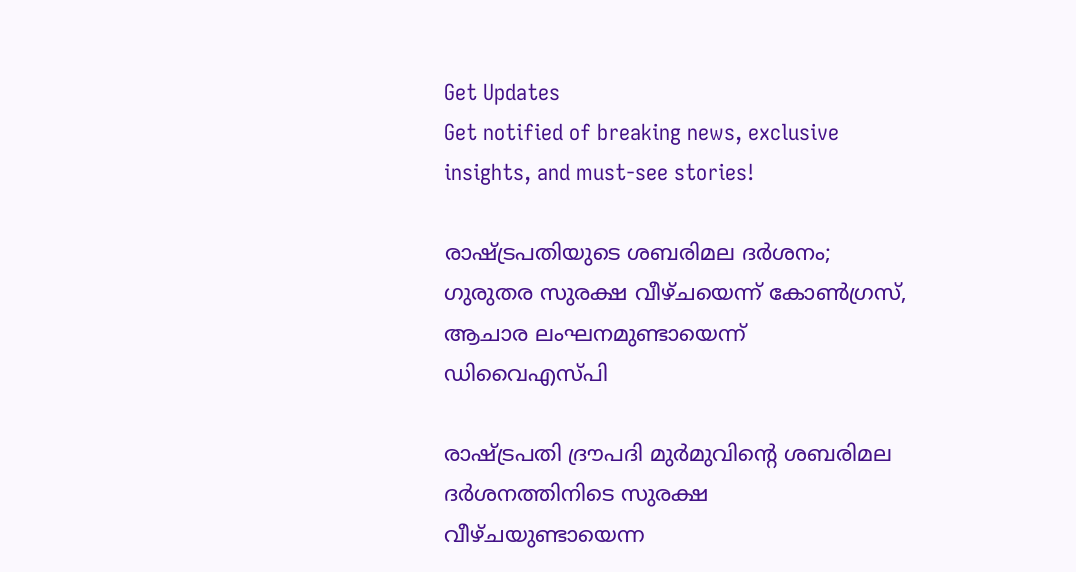Get Updates
Get notified of breaking news, exclusive insights, and must-see stories!

രാഷ്ട്രപതിയുടെ ശബരിമല ദർശനം; ഗുരുതര സുരക്ഷ വീഴ്ചയെന്ന് കോൺഗ്രസ്, ആചാര ലംഘനമുണ്ടായെന്ന് ഡിവൈഎസ്പി

രാഷ്ട്രപതി ദ്രൗപദി മുർമുവിന്റെ ശബരിമല ദർശനത്തിനിടെ സുരക്ഷ വീഴ്ചയുണ്ടായെന്ന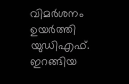വിമർശനം ഉയർത്തി യുഡിഎഫ്. ഇറങ്ങിയ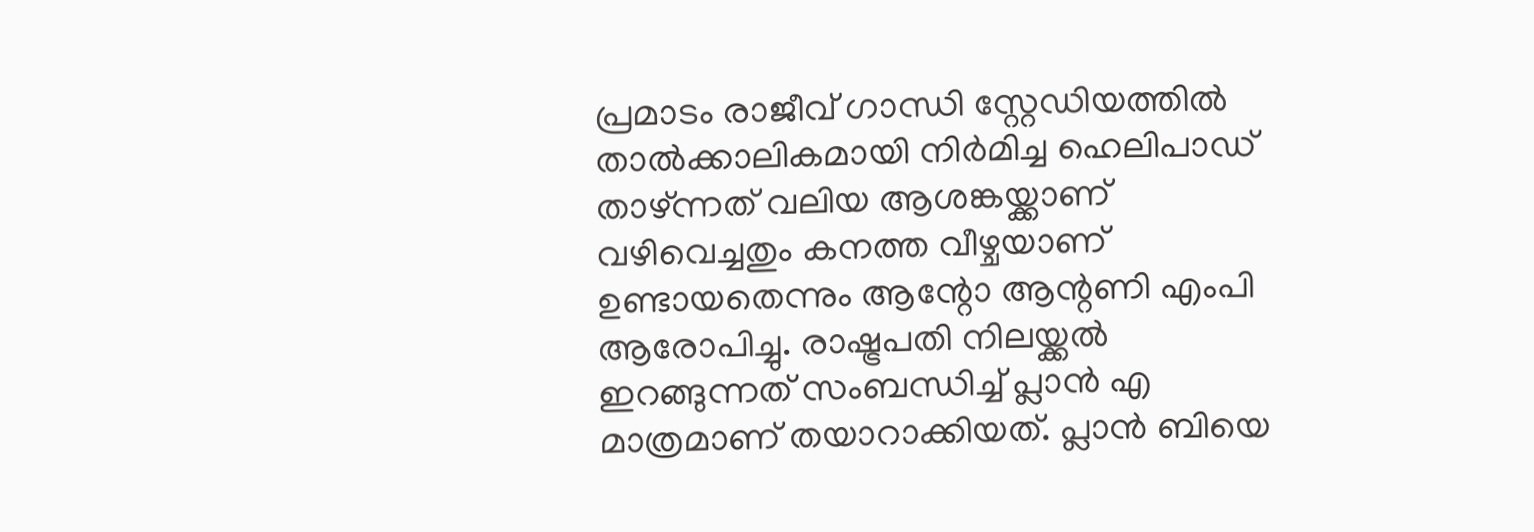പ്രമാടം രാജീവ് ഗാന്ധി സ്റ്റേഡിയത്തിൽ താൽക്കാലികമായി നിർമിച്ച ഹെലിപാഡ് താഴ്ന്നത് വലിയ ആശങ്കയ്ക്കാണ് വഴിവെച്ചതും കനത്ത വീഴ്ചയാണ് ഉണ്ടായതെന്നും ആന്റോ ആന്റണി എംപി ആരോപിച്ചു. രാഷ്ട്രപതി നിലയ്ക്കൽ ഇറങ്ങുന്നത് സംബന്ധിച്ച് പ്ലാൻ എ മാത്രമാണ് തയാറാക്കിയത്. പ്ലാൻ ബിയെ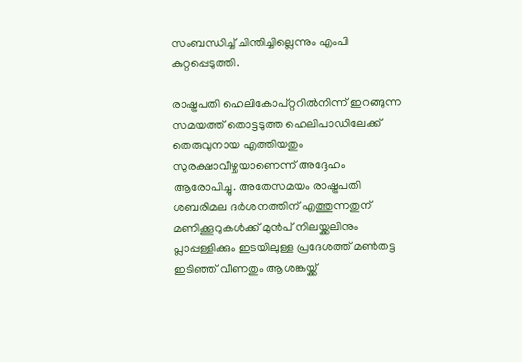സംബന്ധിച്ച് ചിന്തിച്ചില്ലെന്നും എംപി കുറ്റപ്പെടുത്തി.

രാഷ്ട്രപതി ഹെലികോപ്റ്ററിൽനിന്ന് ഇറങ്ങുന്ന സമയത്ത് തൊട്ടടുത്ത ഹെലിപാഡിലേക്ക് തെരുവുനായ എത്തിയതും സുരക്ഷാവീഴ്ചയാണെന്ന് അദ്ദേഹം ആരോപിച്ചു. അതേസമയം രാഷ്ട്രപതി ശബരിമല ദർശനത്തിന് എത്തുന്നതുന് മണിക്കൂറുകൾക്ക് മുൻപ് നിലയ്ക്കലിനും പ്ലാപ്പള്ളിക്കും ഇടയിലുള്ള പ്രദേശത്ത് മൺതട്ട ഇടിഞ്ഞ് വീണതും ആശങ്കയ്ക്ക്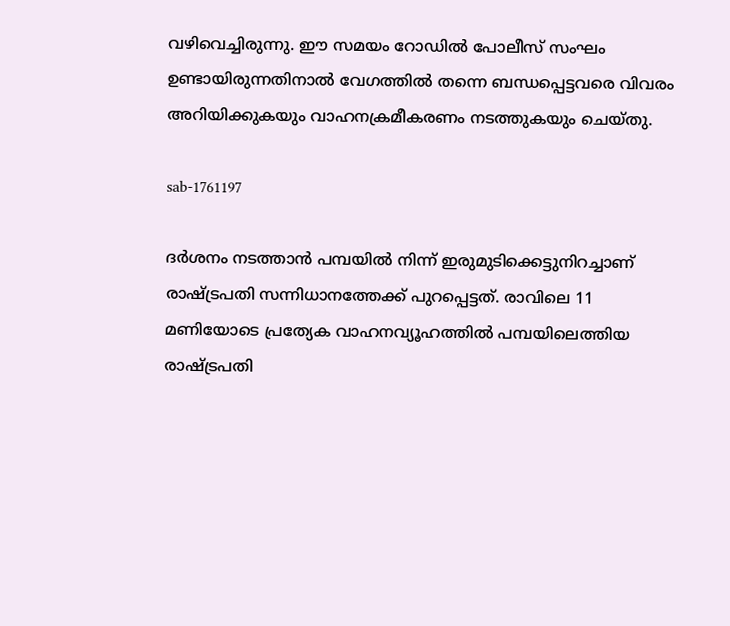വഴിവെച്ചിരുന്നു. ഈ സമയം റോഡിൽ പോലീസ് സംഘം ഉണ്ടായിരുന്നതിനാൽ വേഗത്തിൽ തന്നെ ബന്ധപ്പെട്ടവരെ വിവരം അറിയിക്കുകയും വാഹനക്രമീകരണം നടത്തുകയും ചെയ്തു.

sab-1761197

ദർശനം നടത്താൻ പമ്പയിൽ നിന്ന് ഇരുമുടിക്കെട്ടുനിറച്ചാണ് രാഷ്ട്രപതി സന്നിധാനത്തേക്ക് പുറപ്പെട്ടത്. രാവിലെ 11 മണിയോടെ പ്രത്യേക വാഹനവ്യൂഹത്തിൽ പമ്പയിലെത്തിയ രാഷ്ട്രപതി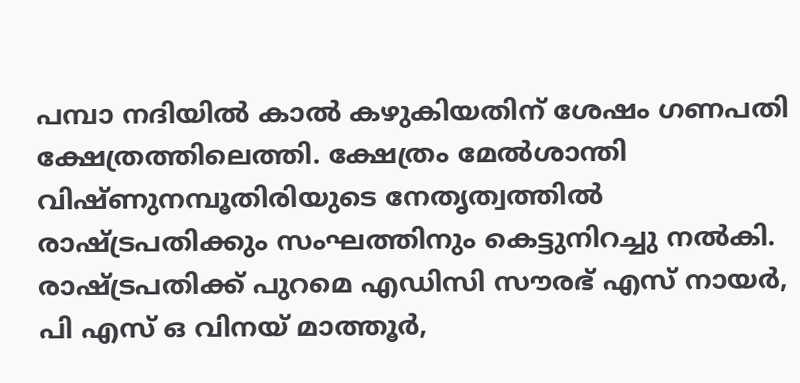പമ്പാ നദിയിൽ കാൽ കഴുകിയതിന് ശേഷം ഗണപതി ക്ഷേത്രത്തിലെത്തി. ക്ഷേത്രം മേൽശാന്തി വിഷ്ണുനമ്പൂതിരിയുടെ നേതൃത്വത്തിൽ രാഷ്ട്രപതിക്കും സംഘത്തിനും കെട്ടുനിറച്ചു നൽകി. രാഷ്ട്രപതിക്ക് പുറമെ എഡിസി സൗരഭ് എസ് നായർ, പി എസ് ഒ വിനയ് മാത്തൂർ,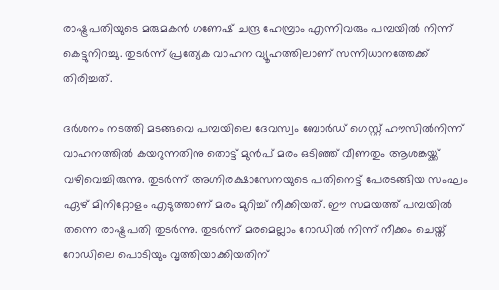രാഷ്ട്രപതിയുടെ മരുമകൻ ഗണേഷ് ചന്ദ്ര ഹേമ്പ്രാം എന്നിവരും പമ്പയിൽ നിന്ന് കെട്ടുനിറച്ചു. തുടർന്ന് പ്രത്യേക വാഹന വ്യൂഹത്തിലാണ് സന്നിധാനത്തേക്ക് തിരിച്ചത്.

ദർശനം നടത്തി മടങ്ങവെ പമ്പയിലെ ദേവസ്വം ബോർഡ് ഗെസ്റ്റ് ഹൗസിൽനിന്ന് വാഹനത്തിൽ കയറുന്നതിനു തൊട്ട് മുൻപ് മരം ഒടിഞ്ഞ് വീണതും ആശങ്കയ്ക്ക് വഴിവെച്ചിരുന്നു. തുടർന്ന് അഗ്നിരക്ഷാസേനയുടെ പതിനെട്ട് പേരടങ്ങിയ സംഘം ഏഴ് മിനിറ്റോളം എടുത്താണ് മരം മുറിച്ച് നീക്കിയത്. ഈ സമയത്ത് പമ്പയിൽ തന്നെ രാഷ്ട്രപതി തുടർന്നു. തുടർന്ന് മരമെല്ലാം റോഡിൽ നിന്ന് നീക്കം ചെയ്ത് റോഡിലെ പൊടിയും വൃത്തിയാക്കിയതിന്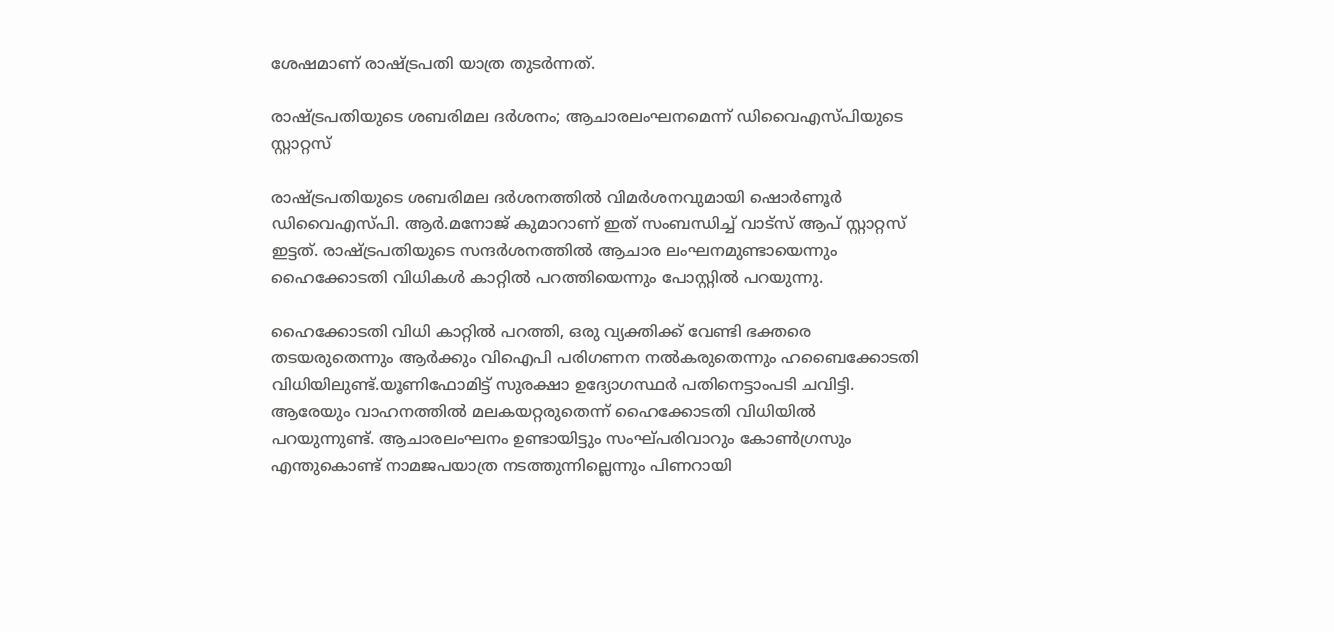ശേഷമാണ് രാഷ്ട്രപതി യാത്ര തുടർന്നത്.

രാഷ്ട്രപതിയുടെ ശബരിമല ദർശനം; ആചാരലംഘനമെന്ന് ഡിവൈഎസ്പിയുടെ സ്റ്റാറ്റസ്

രാഷ്ട്രപതിയുടെ ശബരിമല ദർശനത്തിൽ വിമർശനവുമായി ഷൊർണൂർ ഡിവൈഎസ്പി. ആർ.മനോജ്‌ കുമാറാണ് ഇത് സംബന്ധിച്ച് വാട്സ് ആപ് സ്റ്റാറ്റസ് ഇട്ടത്. രാഷ്ട്രപതിയുടെ സന്ദർശനത്തിൽ ആചാര ലംഘനമുണ്ടായെന്നും ഹൈക്കോടതി വിധികൾ കാറ്റിൽ പറത്തിയെന്നും പോസ്റ്റിൽ പറയുന്നു.

ഹൈക്കോടതി വിധി കാറ്റിൽ പറത്തി, ഒരു വ്യക്തിക്ക് വേണ്ടി ഭക്തരെ തടയരുതെന്നും ആർക്കും വിഐപി പരിഗണന നൽകരുതെന്നും ഹബൈക്കോടതി വിധിയിലുണ്ട്.യൂണിഫോമിട്ട് സുരക്ഷാ ഉദ്യോഗസ്ഥർ പതിനെട്ടാംപടി ചവിട്ടി. ആരേയും വാഹനത്തിൽ മലകയറ്റരുതെന്ന് ഹൈക്കോടതി വിധിയിൽ പറയുന്നുണ്ട്. ആചാരലംഘനം ഉണ്ടായിട്ടും സംഘ്പരിവാറും കോൺഗ്രസും എന്തുകൊണ്ട് നാമജപയാത്ര നടത്തുന്നില്ലെന്നും പിണറായി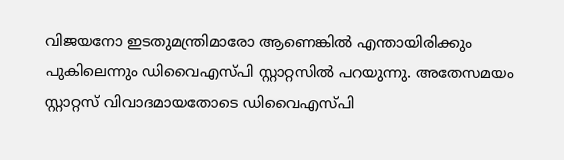വിജയനോ ഇടതുമന്ത്രിമാരോ ആണെങ്കിൽ എന്തായിരിക്കും പുകിലെന്നും ഡിവൈഎസ്പി സ്റ്റാറ്റസിൽ പറയുന്നു. അതേസമയം സ്റ്റാറ്റസ് വിവാദമായതോടെ ഡിവൈഎസ്പി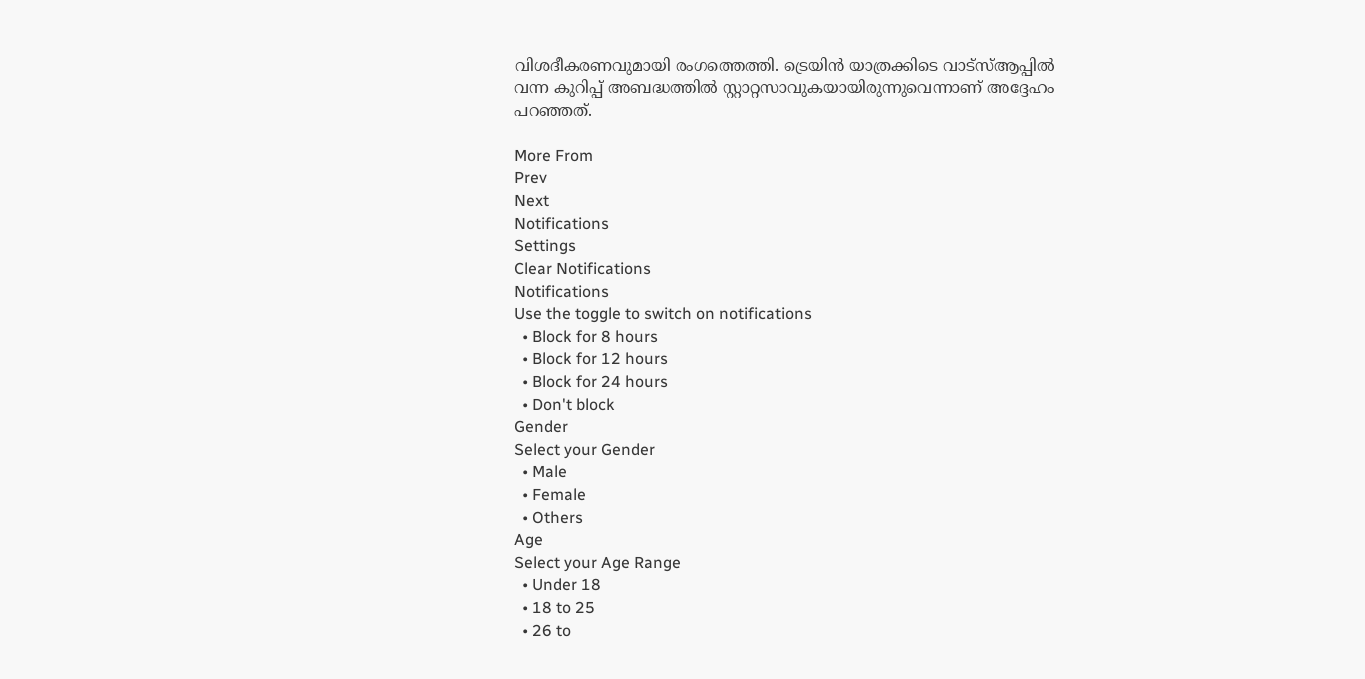വിശദീകരണവുമായി രംഗത്തെത്തി. ട്രെയിൻ യാത്രക്കിടെ വാട്സ്ആപ്പിൽ വന്ന കുറിപ്പ് അബദ്ധത്തിൽ സ്റ്റാറ്റസാവുകയായിരുന്നുവെന്നാണ് അദ്ദേഹം പറഞ്ഞത്.

More From
Prev
Next
Notifications
Settings
Clear Notifications
Notifications
Use the toggle to switch on notifications
  • Block for 8 hours
  • Block for 12 hours
  • Block for 24 hours
  • Don't block
Gender
Select your Gender
  • Male
  • Female
  • Others
Age
Select your Age Range
  • Under 18
  • 18 to 25
  • 26 to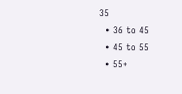35
  • 36 to 45
  • 45 to 55
  • 55+